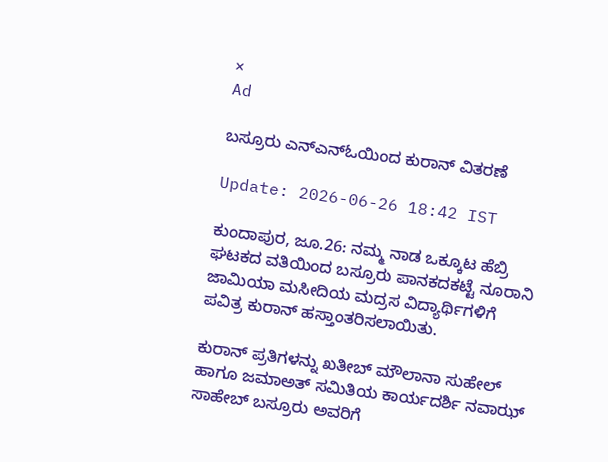×
Ad

ಬಸ್ರೂರು ಎನ್‌ಎನ್‌ಓಯಿಂದ ಕುರಾನ್ ವಿತರಣೆ

Update: 2026-06-26 18:42 IST

ಕುಂದಾಪುರ, ಜೂ.26: ನಮ್ಮ ನಾಡ ಒಕ್ಕೂಟ ಹೆಬ್ರಿ ಘಟಕದ ವತಿಯಿಂದ ಬಸ್ರೂರು ಪಾನಕದಕಟ್ಟೆ ನೂರಾನಿ ಜಾಮಿಯಾ ಮಸೀದಿಯ ಮದ್ರಸ ವಿದ್ಯಾರ್ಥಿಗಳಿಗೆ ಪವಿತ್ರ ಕುರಾನ್ ಹಸ್ತಾಂತರಿಸಲಾಯಿತು.

ಕುರಾನ್ ಪ್ರತಿಗಳನ್ನು ಖತೀಬ್ ಮೌಲಾನಾ ಸುಹೇಲ್ ಹಾಗೂ ಜಮಾಅತ್ ಸಮಿತಿಯ ಕಾರ್ಯದರ್ಶಿ ನವಾಝ್ ಸಾಹೇಬ್ ಬಸ್ರೂರು ಅವರಿಗೆ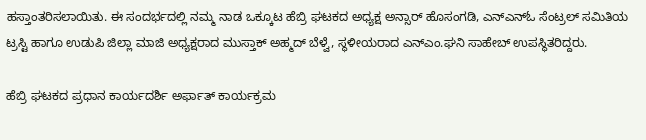ಹಸ್ತಾಂತರಿಸಲಾಯಿತು. ಈ ಸಂದರ್ಭದಲ್ಲಿ ನಮ್ಮ ನಾಡ ಒಕ್ಕೂಟ ಹೆಬ್ರಿ ಘಟಕದ ಅಧ್ಯಕ್ಷ ಅನ್ಸಾರ್ ಹೊಸಂಗಡಿ, ಎನ್‌ಎನ್‌ಓ ಸೆಂಟ್ರಲ್ ಸಮಿತಿಯ ಟ್ರಸ್ಟಿ ಹಾಗೂ ಉಡುಪಿ ಜಿಲ್ಲಾ ಮಾಜಿ ಅಧ್ಯಕ್ಷರಾದ ಮುಸ್ತಾಕ್ ಅಹ್ಮದ್ ಬೆಳ್ವೆ, ಸ್ಥಳೀಯರಾದ ಎನ್‌ಎಂ.ಘನಿ ಸಾಹೇಬ್ ಉಪಸ್ಥಿತರಿದ್ದರು.

ಹೆಬ್ರಿ ಘಟಕದ ಪ್ರಧಾನ ಕಾರ್ಯದರ್ಶಿ ಅರ್ಫಾತ್ ಕಾರ್ಯಕ್ರಮ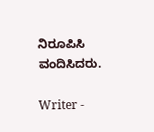ನಿರೂಪಿಸಿ ವಂದಿಸಿದರು.

Writer -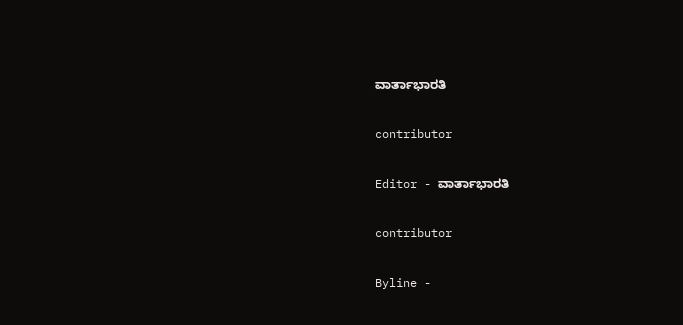ವಾರ್ತಾಭಾರತಿ

contributor

Editor - ವಾರ್ತಾಭಾರತಿ

contributor

Byline -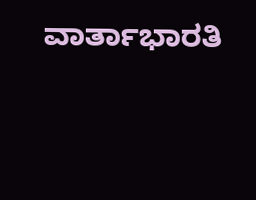ವಾರ್ತಾಭಾರತಿ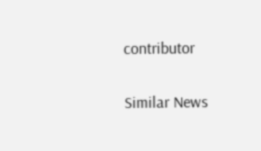contributor

Similar News